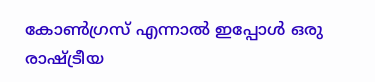കോൺഗ്രസ് എന്നാൽ ഇപ്പോൾ ഒരു രാഷ്ട്രീയ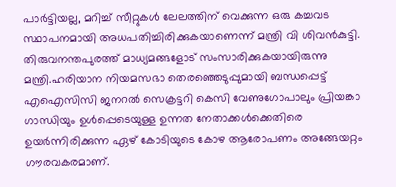പാർട്ടിയല്ല, മറിച്ച് സീറ്റുകൾ ലേലത്തിന് വെക്കുന്ന ഒരു കച്ചവട സ്ഥാപനമായി അധപതിച്ചിരിക്കുകയാണെന്ന് മന്ത്രി വി ശിവൻകുട്ടി. തിരുവനന്തപുരത്ത് മാധ്യമങ്ങളോട് സംസാരിക്കുകയായിരുന്നു മന്ത്രി.ഹരിയാന നിയമസഭാ തെരഞ്ഞെടുപ്പുമായി ബന്ധപ്പെട്ട് എഐസിസി ജനറൽ സെക്രട്ടറി കെസി വേണുഗോപാലും പ്രിയങ്കാ ഗാന്ധിയും ഉൾപ്പെടെയുള്ള ഉന്നത നേതാക്കൾക്കെതിരെ ഉയർന്നിരിക്കുന്ന ഏഴ് കോടിയുടെ കോഴ ആരോപണം അങ്ങേയറ്റം ഗൗരവകരമാണ്.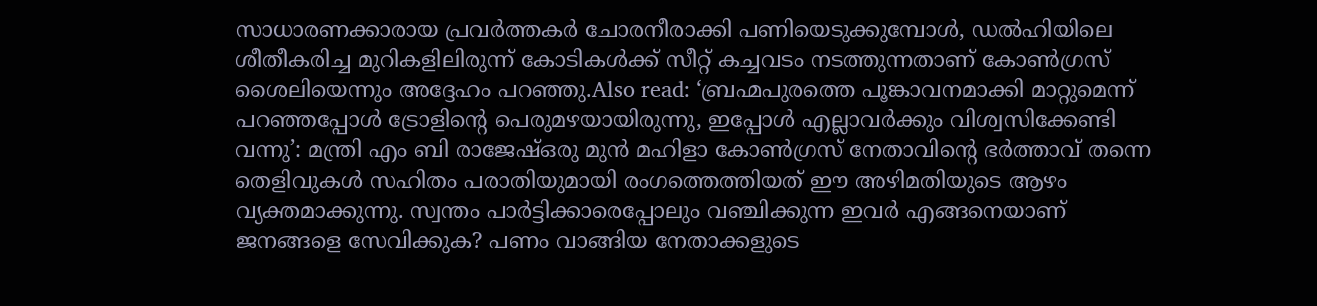സാധാരണക്കാരായ പ്രവർത്തകർ ചോരനീരാക്കി പണിയെടുക്കുമ്പോൾ, ഡൽഹിയിലെ ശീതീകരിച്ച മുറികളിലിരുന്ന് കോടികൾക്ക് സീറ്റ് കച്ചവടം നടത്തുന്നതാണ് കോൺഗ്രസ് ശൈലിയെന്നും അദ്ദേഹം പറഞ്ഞു.Also read: ‘ബ്രഹ്മപുരത്തെ പൂങ്കാവനമാക്കി മാറ്റുമെന്ന് പറഞ്ഞപ്പോള്‍ ട്രോളിന്റെ പെരുമഴയായിരുന്നു, ഇപ്പോൾ എല്ലാവർക്കും വിശ്വസിക്കേണ്ടി വന്നു’: മന്ത്രി എം ബി രാജേഷ്ഒരു മുൻ മഹിളാ കോൺഗ്രസ് നേതാവിന്റെ ഭർത്താവ് തന്നെ തെളിവുകൾ സഹിതം പരാതിയുമായി രംഗത്തെത്തിയത് ഈ അഴിമതിയുടെ ആഴം വ്യക്തമാക്കുന്നു. സ്വന്തം പാർട്ടിക്കാരെപ്പോലും വഞ്ചിക്കുന്ന ഇവർ എങ്ങനെയാണ് ജനങ്ങളെ സേവിക്കുക? പണം വാങ്ങിയ നേതാക്കളുടെ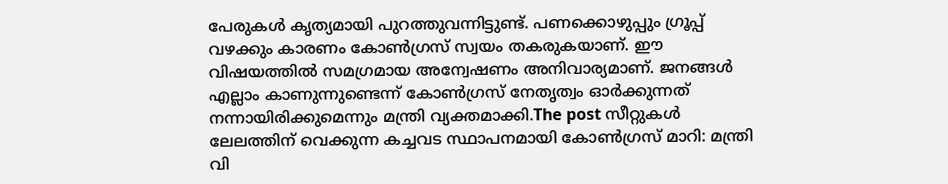പേരുകൾ കൃത്യമായി പുറത്തുവന്നിട്ടുണ്ട്. പണക്കൊഴുപ്പും ഗ്രൂപ്പ് വഴക്കും കാരണം കോൺഗ്രസ് സ്വയം തകരുകയാണ്. ഈ വിഷയത്തിൽ സമഗ്രമായ അന്വേഷണം അനിവാര്യമാണ്. ജനങ്ങൾ എല്ലാം കാണുന്നുണ്ടെന്ന് കോൺഗ്രസ് നേതൃത്വം ഓർക്കുന്നത് നന്നായിരിക്കുമെന്നും മന്ത്രി വ്യക്തമാക്കി.The post സീറ്റുകൾ ലേലത്തിന് വെക്കുന്ന കച്ചവട സ്ഥാപനമായി കോൺഗ്രസ് മാറി: മന്ത്രി വി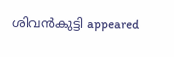ശിവൻകുട്ടി appeared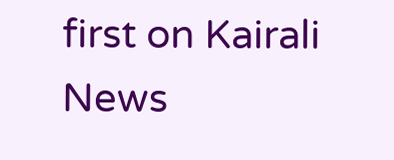first on Kairali News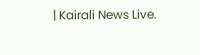| Kairali News Live.